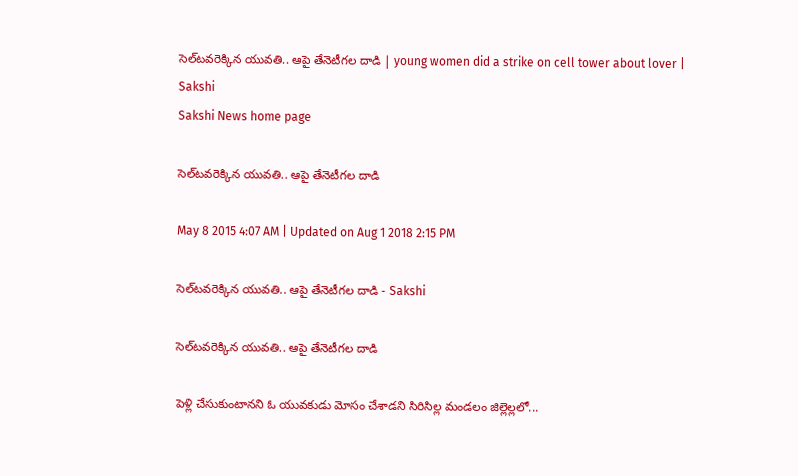సెల్‌టవరెక్కిన యువతి.. ఆపై తేనెటీగల దాడి | young women did a strike on cell tower about lover | Sakshi
Sakshi News home page

సెల్‌టవరెక్కిన యువతి.. ఆపై తేనెటీగల దాడి

May 8 2015 4:07 AM | Updated on Aug 1 2018 2:15 PM

సెల్‌టవరెక్కిన యువతి.. ఆపై తేనెటీగల దాడి - Sakshi

సెల్‌టవరెక్కిన యువతి.. ఆపై తేనెటీగల దాడి

పెళ్లి చేసుకుంటానని ఓ యువకుడు మోసం చేశాడని సిరిసిల్ల మండలం జిల్లెల్లలో...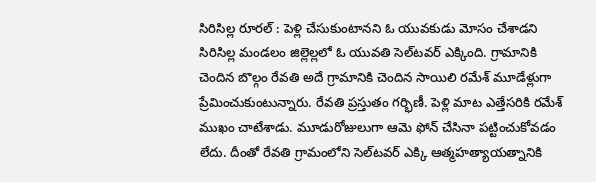సిరిసిల్ల రూరల్ : పెళ్లి చేసుకుంటానని ఓ యువకుడు మోసం చేశాడని సిరిసిల్ల మండలం జిల్లెల్లలో ఓ యువతి సెల్‌టవర్ ఎక్కింది. గ్రామానికి చెందిన బొల్గం రేవతి అదే గ్రామానికి చెందిన సాయిలి రమేశ్ మూడేళ్లుగా ప్రేమించుకుంటున్నారు. రేవతి ప్రస్తుతం గర్భిణీ. పెళ్లి మాట ఎత్తేసరికి రమేశ్ ముఖం చాటేశాడు. మూడురోజులుగా ఆమె ఫోన్ చేసినా పట్టించుకోవడం లేదు. దీంతో రేవతి గ్రామంలోని సెల్‌టవర్ ఎక్కి ఆత్మహత్యాయత్నానికి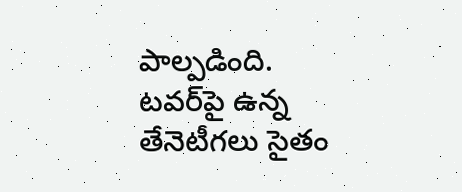పాల్పడింది. టవర్‌పై ఉన్న తేనెటీగలు సైతం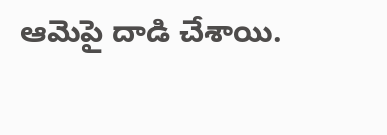ఆమెపై దాడి చేశాయి.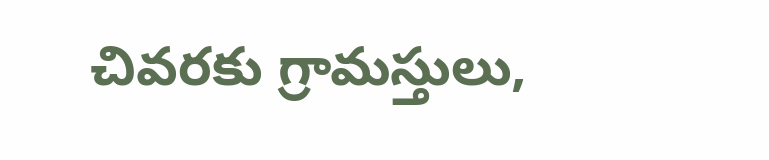చివరకు గ్రామస్తులు,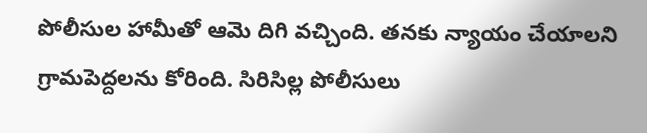పోలీసుల హామీతో ఆమె దిగి వచ్చింది. తనకు న్యాయం చేయాలని గ్రామపెద్దలను కోరింది. సిరిసిల్ల పోలీసులు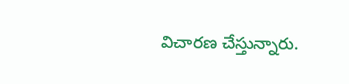విచారణ చేస్తున్నారు.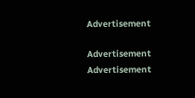Advertisement

Advertisement
Advertisement